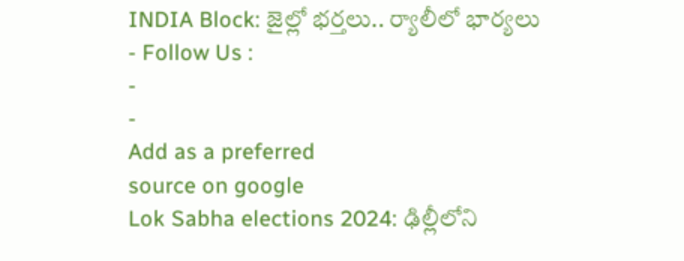INDIA Block: జైల్లో భర్తలు.. ర్యాలీలో భార్యలు
- Follow Us :
-
-
Add as a preferred
source on google
Lok Sabha elections 2024: ఢిల్లీలోని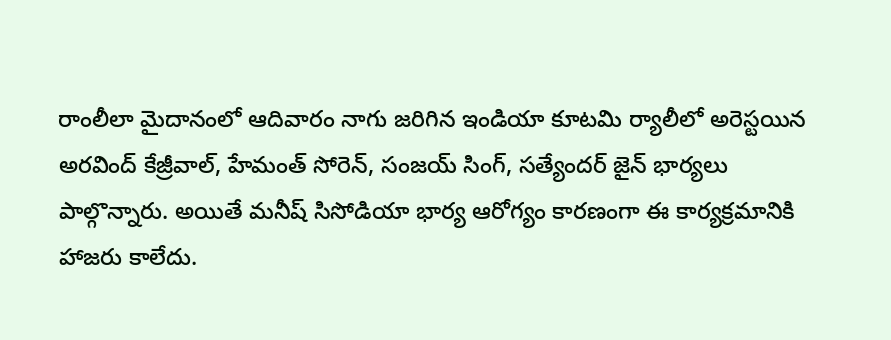రాంలీలా మైదానంలో ఆదివారం నాగు జరిగిన ఇండియా కూటమి ర్యాలీలో అరెస్టయిన అరవింద్ కేజ్రీవాల్, హేమంత్ సోరెన్, సంజయ్ సింగ్, సత్యేందర్ జైన్ భార్యలు పాల్గొన్నారు. అయితే మనీష్ సిసోడియా భార్య ఆరోగ్యం కారణంగా ఈ కార్యక్రమానికి హాజరు కాలేదు.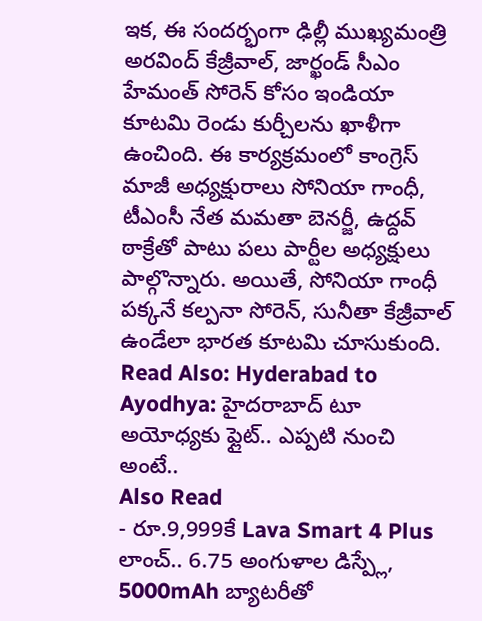ఇక, ఈ సందర్భంగా ఢిల్లీ ముఖ్యమంత్రి అరవింద్ కేజ్రీవాల్, జార్ఖండ్ సీఎం హేమంత్ సోరెన్ కోసం ఇండియా కూటమి రెండు కుర్చీలను ఖాళీగా ఉంచింది. ఈ కార్యక్రమంలో కాంగ్రెస్ మాజీ అధ్యక్షురాలు సోనియా గాంధీ, టీఎంసీ నేత మమతా బెనర్జీ, ఉద్దవ్ ఠాక్రేతో పాటు పలు పార్టీల అధ్యక్షులు పాల్గొన్నారు. అయితే, సోనియా గాంధీ పక్కనే కల్పనా సోరెన్, సునీతా కేజ్రీవాల్ ఉండేలా భారత కూటమి చూసుకుంది.
Read Also: Hyderabad to Ayodhya: హైదరాబాద్ టూ అయోధ్యకు ఫ్లైట్.. ఎప్పటి నుంచి అంటే..
Also Read
- రూ.9,999కే Lava Smart 4 Plus లాంచ్.. 6.75 అంగుళాల డిస్ప్లే, 5000mAh బ్యాటరీతో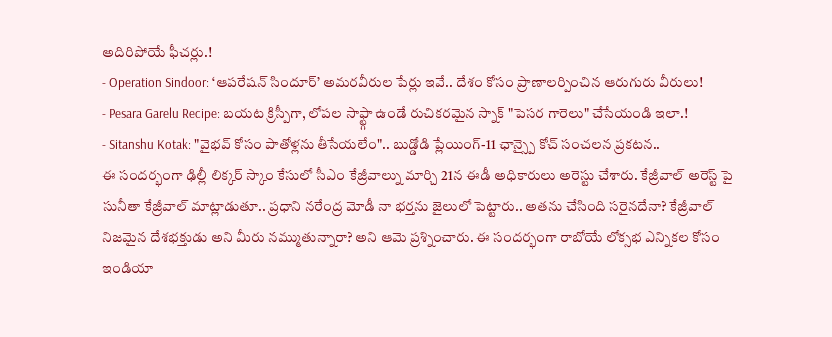అదిరిపోయే ఫీచర్లు.!
- Operation Sindoor: ‘ఆపరేషన్ సిందూర్’ అమరవీరుల పేర్లు ఇవే.. దేశం కోసం ప్రాణాలర్పించిన ఆరుగురు వీరులు!
- Pesara Garelu Recipe: బయట క్రిస్పీగా, లోపల సాఫ్ట్గా ఉండే రుచికరమైన స్నాక్ "పెసర గారెలు" చేసేయండి ఇలా.!
- Sitanshu Kotak: "వైభవ్ కోసం పాతోళ్లను తీసేయలేం".. బుడ్డోడి ప్లేయింగ్-11 ఛాన్స్పై కోచ్ సంచలన ప్రకటన..
ఈ సందర్భంగా ఢిల్లీ లిక్కర్ స్కాం కేసులో సీఎం కేజ్రీవాల్ను మార్చి 21న ఈడీ అధికారులు అరెస్టు చేశారు. కేజ్రీవాల్ అరెస్ట్ పై సునీతా కేజ్రీవాల్ మాట్లాడుతూ.. ప్రధాని నరేంద్ర మోడీ నా భర్తను జైలులో పెట్టారు.. అతను చేసింది సరైనదేనా? కేజ్రీవాల్ నిజమైన దేశభక్తుడు అని మీరు నమ్ముతున్నారా? అని ఆమె ప్రశ్నించారు. ఈ సందర్భంగా రాబోయే లోక్సభ ఎన్నికల కోసం ఇండియా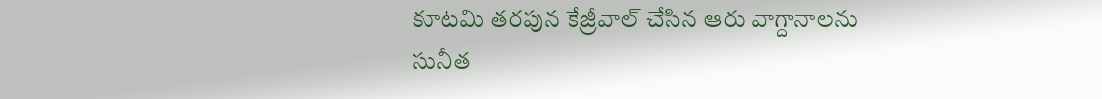కూటమి తరపున కేజ్రీవాల్ చేసిన ఆరు వాగ్దానాలను సునీత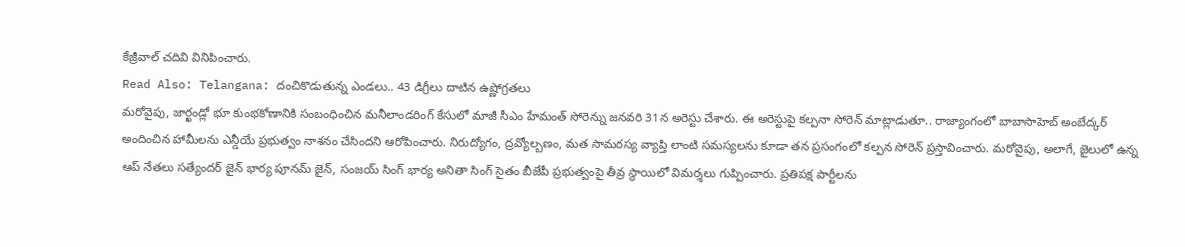కేజ్రీవాల్ చదివి వినిపించారు.
Read Also: Telangana: దంచికొడుతున్న ఎండలు.. 43 డిగ్రీలు దాటిన ఉష్ణోగ్రతలు
మరోవైపు, జార్ఖండ్లో భూ కుంభకోణానికి సంబంధించిన మనీలాండరింగ్ కేసులో మాజీ సీఎం హేమంత్ సోరెన్ను జనవరి 31న అరెస్టు చేశారు. ఈ అరెస్టుపై కల్పనా సోరెన్ మాట్లాడుతూ.. రాజ్యాంగంలో బాబాసాహెబ్ అంబేద్కర్ అందించిన హామీలను ఎన్డీయే ప్రభుత్వం నాశనం చేసిందని ఆరోపించారు. నిరుద్యోగం, ద్రవ్యోల్బణం, మత సామరస్య వ్యాప్తి లాంటి సమస్యలను కూడా తన ప్రసంగంలో కల్పన సోరెన్ ప్రస్తావించారు. మరోవైపు, అలాగే, జైలులో ఉన్న ఆప్ నేతలు సత్యేందర్ జైన్ భార్య పూనమ్ జైన్, సంజయ్ సింగ్ భార్య అనితా సింగ్ సైతం బీజేపీ ప్రభుత్వంపై తీవ్ర స్థాయిలో విమర్శలు గుప్పించారు. ప్రతిపక్ష పార్టీలను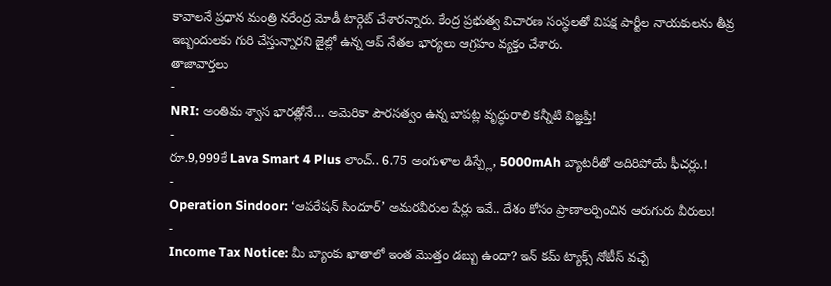కావాలనే ప్రధాన మంత్రి నరేంద్ర మోడీ టార్గెట్ చేశారన్నారు. కేంద్ర ప్రభుత్వ విచారణ సంస్థలతో విపక్ష పార్టీల నాయకులను తీవ్ర ఇబ్బందులకు గురి చేస్తున్నారని జైల్లో ఉన్న ఆప్ నేతల భార్యలు ఆగ్రహం వ్యక్తం చేశారు.
తాజావార్తలు
-
NRI: అంతిమ శ్వాస భారత్లోనే… అమెరికా పౌరసత్వం ఉన్న బాపట్ల వృద్ధురాలి కన్నీటి విజ్ఞప్తి!
-
రూ.9,999కే Lava Smart 4 Plus లాంచ్.. 6.75 అంగుళాల డిస్ప్లే, 5000mAh బ్యాటరీతో అదిరిపోయే ఫీచర్లు.!
-
Operation Sindoor: ‘ఆపరేషన్ సిందూర్’ అమరవీరుల పేర్లు ఇవే.. దేశం కోసం ప్రాణాలర్పించిన ఆరుగురు వీరులు!
-
Income Tax Notice: మీ బ్యాంకు ఖాతాలో ఇంత మొత్తం డబ్బు ఉందా? ఇన్ కమ్ ట్యాక్స్ నోటీస్ వచ్చే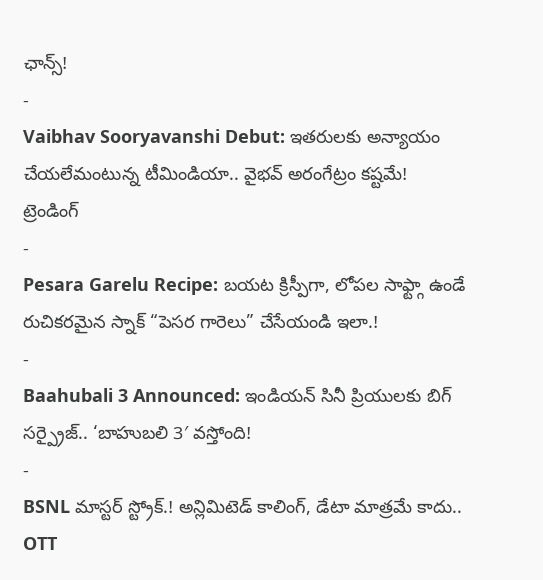ఛాన్స్!
-
Vaibhav Sooryavanshi Debut: ఇతరులకు అన్యాయం చేయలేమంటున్న టీమిండియా.. వైభవ్ అరంగేట్రం కష్టమే!
ట్రెండింగ్
-
Pesara Garelu Recipe: బయట క్రిస్పీగా, లోపల సాఫ్ట్గా ఉండే రుచికరమైన స్నాక్ “పెసర గారెలు” చేసేయండి ఇలా.!
-
Baahubali 3 Announced: ఇండియన్ సినీ ప్రియులకు బిగ్ సర్ప్రైజ్.. ‘బాహుబలి 3′ వస్తోంది!
-
BSNL మాస్టర్ స్ట్రోక్.! అన్లిమిటెడ్ కాలింగ్, డేటా మాత్రమే కాదు.. OTT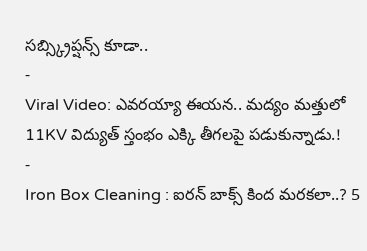సబ్స్క్రిప్షన్స్ కూడా..
-
Viral Video: ఎవరయ్యా ఈయన.. మద్యం మత్తులో 11KV విద్యుత్ స్తంభం ఎక్కి తీగలపై పడుకున్నాడు.!
-
Iron Box Cleaning : ఐరన్ బాక్స్ కింద మరకలా..? 5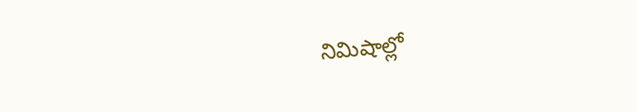నిమిషాల్లో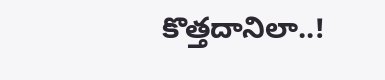కొత్తదానిలా..!